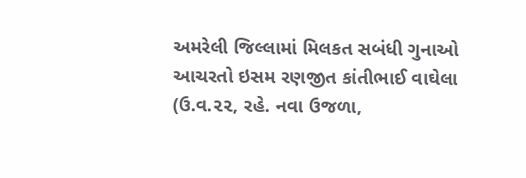અમરેલી જિલ્લામાં મિલકત સબંધી ગુનાઓ આચરતો ઇસમ રણજીત કાંતીભાઈ વાઘેલા (ઉ.વ.૨૨, રહે. નવા ઉજળા,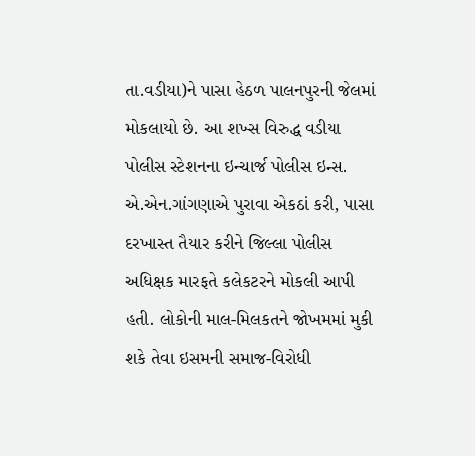તા.વડીયા)ને પાસા હેઠળ પાલનપુરની જેલમાં મોકલાયો છે. આ શખ્સ વિરુદ્ધ વડીયા પોલીસ સ્ટેશનના ઇન્ચાર્જ પોલીસ ઇન્સ. એ.એન.ગાંગણાએ પુરાવા એકઠાં કરી, પાસા દરખાસ્ત તૈયાર કરીને જિલ્લા પોલીસ અધિક્ષક મારફતે કલેકટરને મોકલી આપી હતી. લોકોની માલ-મિલકતને જોખમમાં મુકી શકે તેવા ઇસમની સમાજ-વિરોધી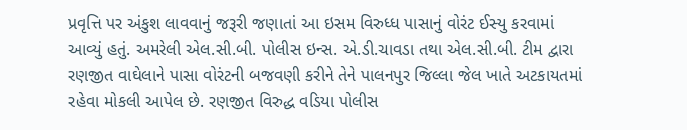પ્રવૃત્તિ પર અંકુશ લાવવાનું જરૂરી જણાતાં આ ઇસમ વિરુધ્ધ પાસાનું વોરંટ ઈસ્યુ કરવામાં આવ્યું હતું. અમરેલી એલ.સી.બી. પોલીસ ઇન્સ. એ.ડી.ચાવડા તથા એલ.સી.બી. ટીમ દ્વારા રણજીત વાઘેલાને પાસા વોરંટની બજવણી કરીને તેને પાલનપુર જિલ્લા જેલ ખાતે અટકાયતમાં રહેવા મોકલી આપેલ છે. રણજીત વિરુદ્ધ વડિયા પોલીસ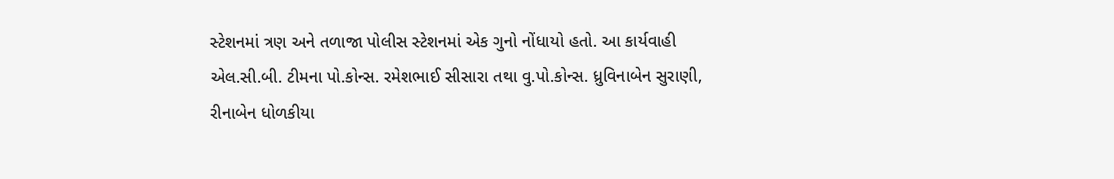સ્ટેશનમાં ત્રણ અને તળાજા પોલીસ સ્ટેશનમાં એક ગુનો નોંધાયો હતો. આ કાર્યવાહી એલ.સી.બી. ટીમના પો.કોન્સ. રમેશભાઈ સીસારા તથા વુ.પો.કોન્સ. ધ્રુવિનાબેન સુરાણી, રીનાબેન ધોળકીયા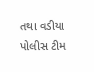તથા વડીયા પોલીસ ટીમ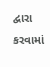દ્વારા કરવામાં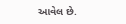આવેલ છે.